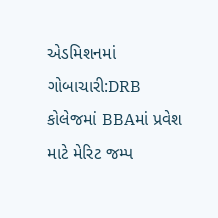એડમિશનમાં ગોબાચારી:DRB કોલેજમાં BBAમાં પ્રવેશ માટે મેરિટ જમ્પ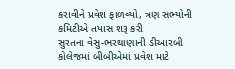કરાવીને પ્રવેશ ફાળવ્યો, ત્રણ સભ્યોની કમિટીએ તપાસ શરૂ કરી
સુરતના વેસુ-ભરથાણાની ડીઆરબી કોલેજમાં બીબીએમાં પ્રવેશ માટે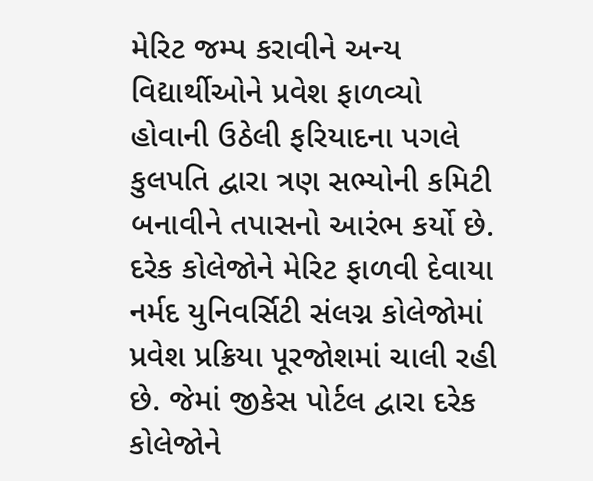મેરિટ જમ્પ કરાવીને અન્ય વિદ્યાર્થીઓને પ્રવેશ ફાળવ્યો હોવાની ઉઠેલી ફરિયાદના પગલે કુલપતિ દ્વારા ત્રણ સભ્યોની કમિટી બનાવીને તપાસનો આરંભ કર્યો છે. દરેક કોલેજોને મેરિટ ફાળવી દેવાયા
નર્મદ યુનિવર્સિટી સંલગ્ન કોલેજોમાં પ્રવેશ પ્રક્રિયા પૂરજોશમાં ચાલી રહી છે. જેમાં જીકેસ પોર્ટલ દ્વારા દરેક કોલેજોને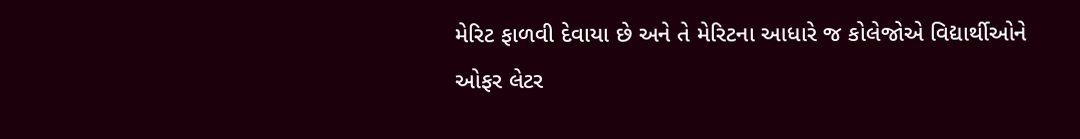મેરિટ ફાળવી દેવાયા છે અને તે મેરિટના આધારે જ કોલેજોએ વિદ્યાર્થીઓને ઓફર લેટર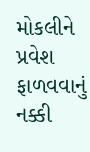મોકલીને પ્રવેશ ફાળવવાનું નક્કી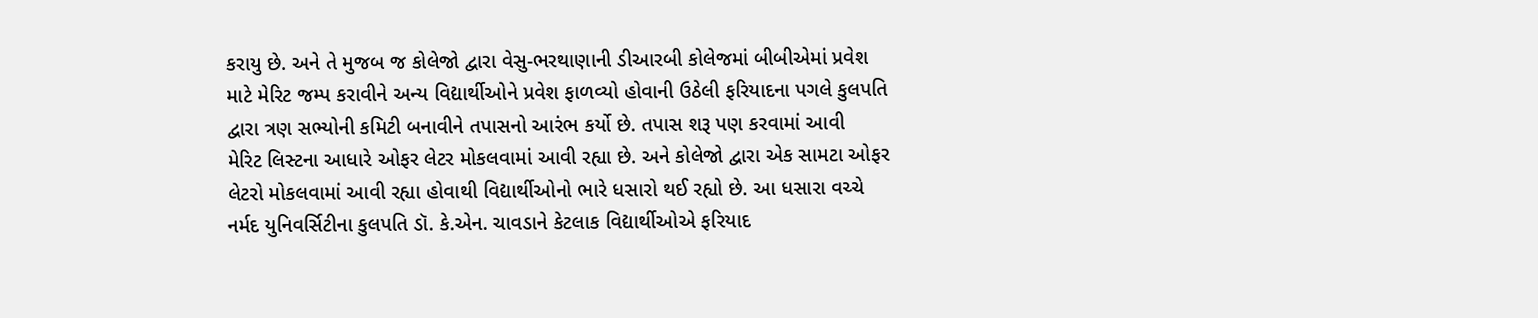કરાયુ છે. અને તે મુજબ જ કોલેજો દ્વારા વેસુ-ભરથાણાની ડીઆરબી કોલેજમાં બીબીએમાં પ્રવેશ માટે મેરિટ જમ્પ કરાવીને અન્ય વિદ્યાર્થીઓને પ્રવેશ ફાળવ્યો હોવાની ઉઠેલી ફરિયાદના પગલે કુલપતિ દ્વારા ત્રણ સભ્યોની કમિટી બનાવીને તપાસનો આરંભ કર્યો છે. તપાસ શરૂ પણ કરવામાં આવી
મેરિટ લિસ્ટના આધારે ઓફર લેટર મોકલવામાં આવી રહ્યા છે. અને કોલેજો દ્વારા એક સામટા ઓફર લેટરો મોકલવામાં આવી રહ્યા હોવાથી વિદ્યાર્થીઓનો ભારે ધસારો થઈ રહ્યો છે. આ ધસારા વચ્ચે નર્મદ યુનિવર્સિટીના કુલપતિ ડૉ. કે.એન. ચાવડાને કેટલાક વિદ્યાર્થીઓએ ફરિયાદ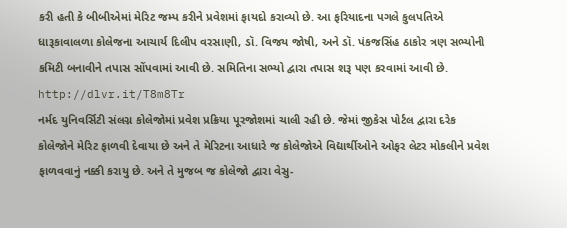કરી હતી કે બીબીએમાં મેરિટ જમ્પ કરીને પ્રવેશમાં ફાયદો કરાવ્યો છે. આ ફરિયાદના પગલે કુલપતિએ ધારૂકાવાલળા કોલેજના આચાર્ય દિલીપ વરસાણી, ડૉ. વિજય જોષી, અને ડૉ. પંકજસિંહ ઠાકોર ત્રણ સભ્યોની કમિટી બનાવીને તપાસ સોંપવામાં આવી છે. સમિતિના સભ્યો દ્વારા તપાસ શરૂ પણ કરવામાં આવી છે.
http://dlvr.it/T8m8Tr
નર્મદ યુનિવર્સિટી સંલગ્ન કોલેજોમાં પ્રવેશ પ્રક્રિયા પૂરજોશમાં ચાલી રહી છે. જેમાં જીકેસ પોર્ટલ દ્વારા દરેક કોલેજોને મેરિટ ફાળવી દેવાયા છે અને તે મેરિટના આધારે જ કોલેજોએ વિદ્યાર્થીઓને ઓફર લેટર મોકલીને પ્રવેશ ફાળવવાનું નક્કી કરાયુ છે. અને તે મુજબ જ કોલેજો દ્વારા વેસુ-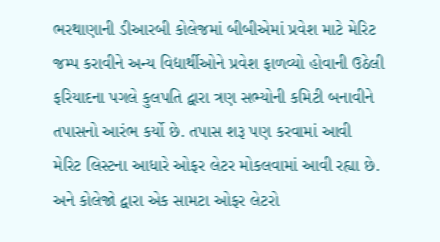ભરથાણાની ડીઆરબી કોલેજમાં બીબીએમાં પ્રવેશ માટે મેરિટ જમ્પ કરાવીને અન્ય વિદ્યાર્થીઓને પ્રવેશ ફાળવ્યો હોવાની ઉઠેલી ફરિયાદના પગલે કુલપતિ દ્વારા ત્રણ સભ્યોની કમિટી બનાવીને તપાસનો આરંભ કર્યો છે. તપાસ શરૂ પણ કરવામાં આવી
મેરિટ લિસ્ટના આધારે ઓફર લેટર મોકલવામાં આવી રહ્યા છે. અને કોલેજો દ્વારા એક સામટા ઓફર લેટરો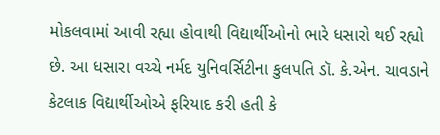મોકલવામાં આવી રહ્યા હોવાથી વિદ્યાર્થીઓનો ભારે ધસારો થઈ રહ્યો છે. આ ધસારા વચ્ચે નર્મદ યુનિવર્સિટીના કુલપતિ ડૉ. કે.એન. ચાવડાને કેટલાક વિદ્યાર્થીઓએ ફરિયાદ કરી હતી કે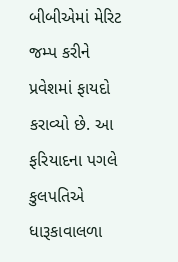બીબીએમાં મેરિટ જમ્પ કરીને પ્રવેશમાં ફાયદો કરાવ્યો છે. આ ફરિયાદના પગલે કુલપતિએ ધારૂકાવાલળા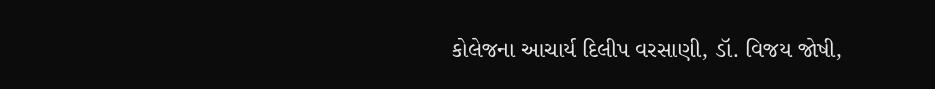કોલેજના આચાર્ય દિલીપ વરસાણી, ડૉ. વિજય જોષી,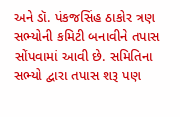અને ડૉ. પંકજસિંહ ઠાકોર ત્રણ સભ્યોની કમિટી બનાવીને તપાસ સોંપવામાં આવી છે. સમિતિના સભ્યો દ્વારા તપાસ શરૂ પણ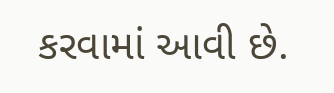કરવામાં આવી છે.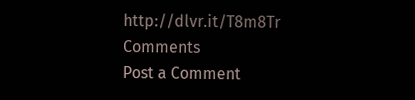http://dlvr.it/T8m8Tr
Comments
Post a Comment